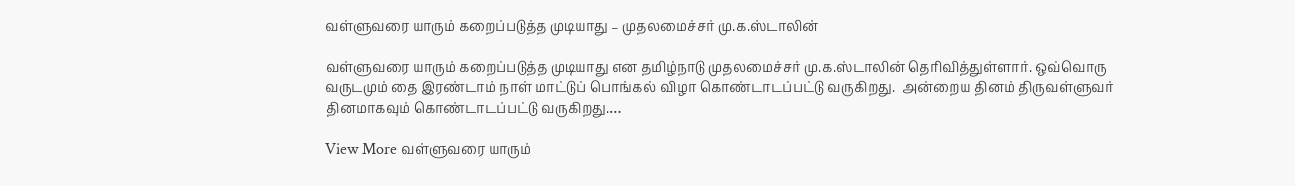வள்ளுவரை யாரும் கறைப்படுத்த முடியாது – முதலமைச்சர் மு.க.ஸ்டாலின்

வள்ளுவரை யாரும் கறைப்படுத்த முடியாது என தமிழ்நாடு முதலமைச்சர் மு.க.ஸ்டாலின் தெரிவித்துள்ளார். ஒவ்வொரு வருடமும் தை இரண்டாம் நாள் மாட்டுப் பொங்கல் விழா கொண்டாடப்பட்டு வருகிறது.  அன்றைய தினம் திருவள்ளுவர் தினமாகவும் கொண்டாடப்பட்டு வருகிறது.…

View More வள்ளுவரை யாரும்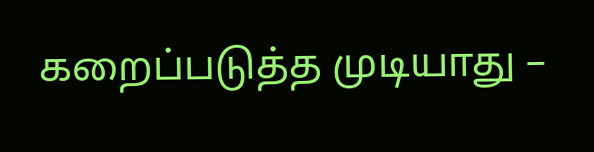கறைப்படுத்த முடியாது –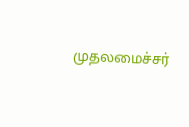முதலமைச்சர்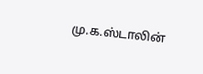மு.க.ஸ்டாலின்